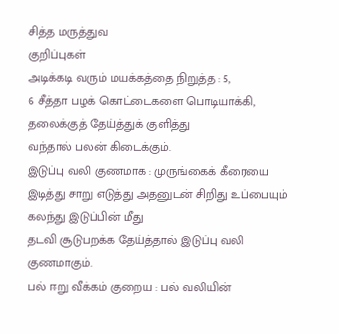சித்த மருத்துவ
குறிப்புகள்
அடிக்கடி வரும் மயக்கத்தை நிறுத்த : 5,
6 சீத்தா பழக் கொட்டைகளை பொடியாக்கி, தலைக்குத் தேய்த்துக் குளித்து
வந்தால் பலன் கிடைக்கும்.
இடுப்பு வலி குணமாக : முருங்கைக் கீரையை
இடித்து சாறு எடுத்து அதனுடன் சிறிது உப்பையும் கலந்து இடுப்பின் மீது
தடவி சூடுபறக்க தேய்த்தால் இடுப்பு வலி குணமாகும்.
பல் ஈறு வீக்கம் குறைய : பல் வலியின்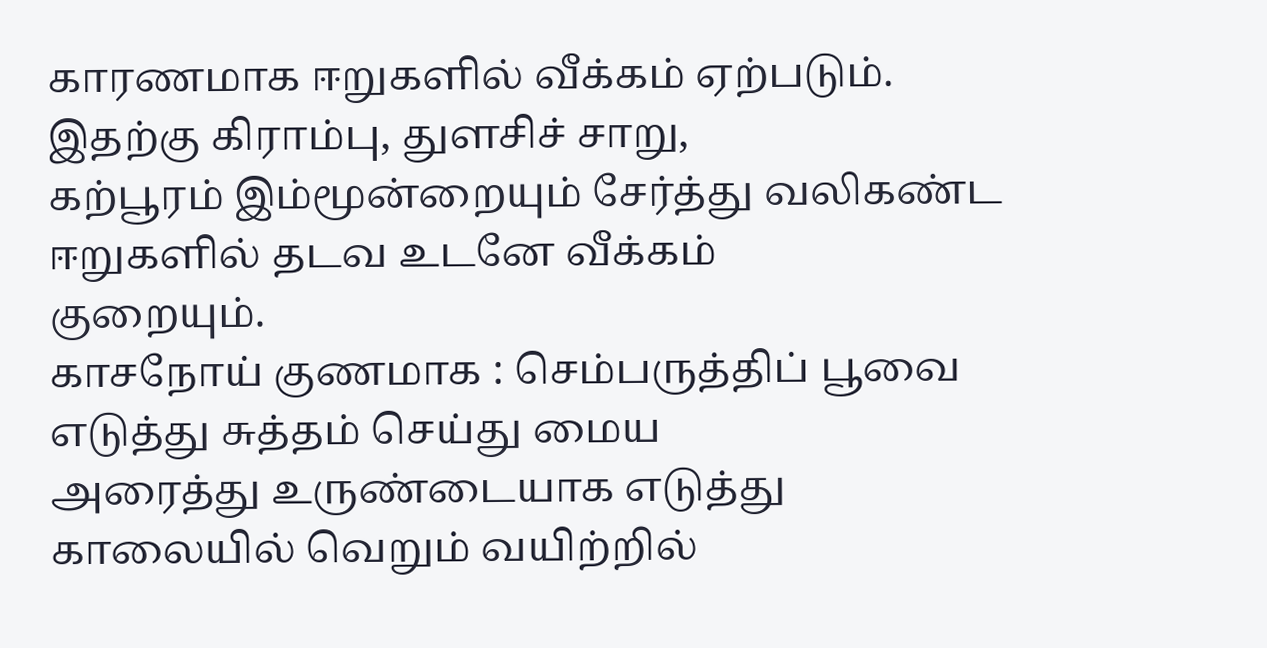காரணமாக ஈறுகளில் வீக்கம் ஏற்படும். இதற்கு கிராம்பு, துளசிச் சாறு,
கற்பூரம் இம்மூன்றையும் சேர்த்து வலிகண்ட ஈறுகளில் தடவ உடனே வீக்கம்
குறையும்.
காசநோய் குணமாக : செம்பருத்திப் பூவை எடுத்து சுத்தம் செய்து மைய
அரைத்து உருண்டையாக எடுத்து காலையில் வெறும் வயிற்றில்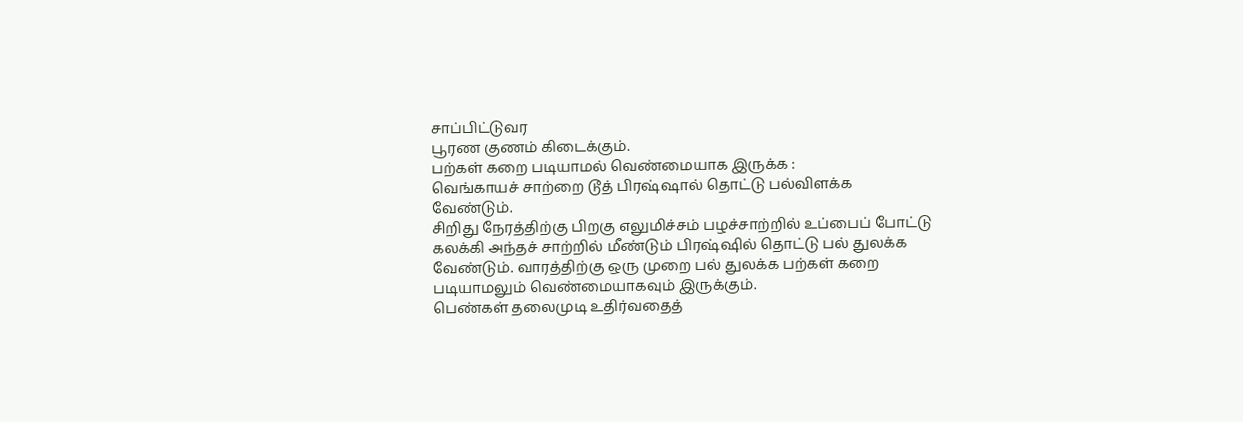சாப்பிட்டுவர
பூரண குணம் கிடைக்கும்.
பற்கள் கறை படியாமல் வெண்மையாக இருக்க :
வெங்காயச் சாற்றை டூத் பிரஷ்ஷால் தொட்டு பல்விளக்க வேண்டும்.
சிறிது நேரத்திற்கு பிறகு எலுமிச்சம் பழச்சாற்றில் உப்பைப் போட்டு
கலக்கி அந்தச் சாற்றில் மீண்டும் பிரஷ்ஷில் தொட்டு பல் துலக்க
வேண்டும். வாரத்திற்கு ஒரு முறை பல் துலக்க பற்கள் கறை
படியாமலும் வெண்மையாகவும் இருக்கும்.
பெண்கள் தலைமுடி உதிர்வதைத்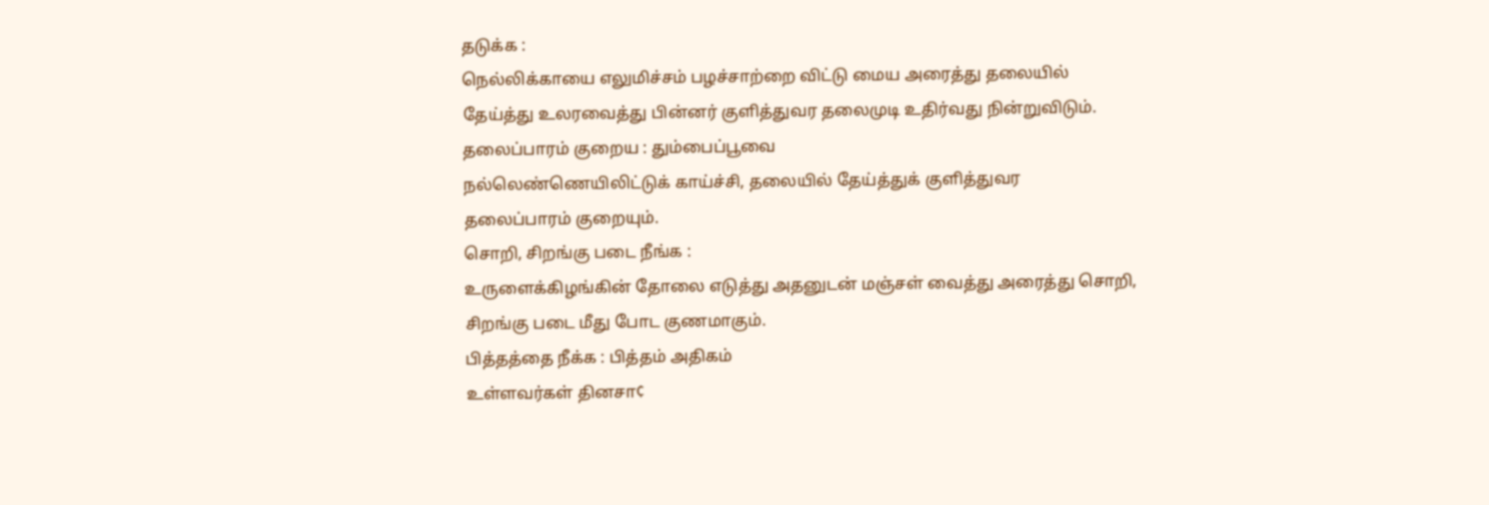தடுக்க :
நெல்லிக்காயை எலுமிச்சம் பழச்சாற்றை விட்டு மைய அரைத்து தலையில்
தேய்த்து உலரவைத்து பின்னர் குளித்துவர தலைமுடி உதிர்வது நின்றுவிடும்.
தலைப்பாரம் குறைய : தும்பைப்பூவை
நல்லெண்ணெயிலிட்டுக் காய்ச்சி, தலையில் தேய்த்துக் குளித்துவர
தலைப்பாரம் குறையும்.
சொறி, சிறங்கு படை நீங்க :
உருளைக்கிழங்கின் தோலை எடுத்து அதனுடன் மஞ்சள் வைத்து அரைத்து சொறி,
சிறங்கு படை மீது போட குணமாகும்.
பித்தத்தை நீக்க : பித்தம் அதிகம்
உள்ளவர்கள் தினசா¢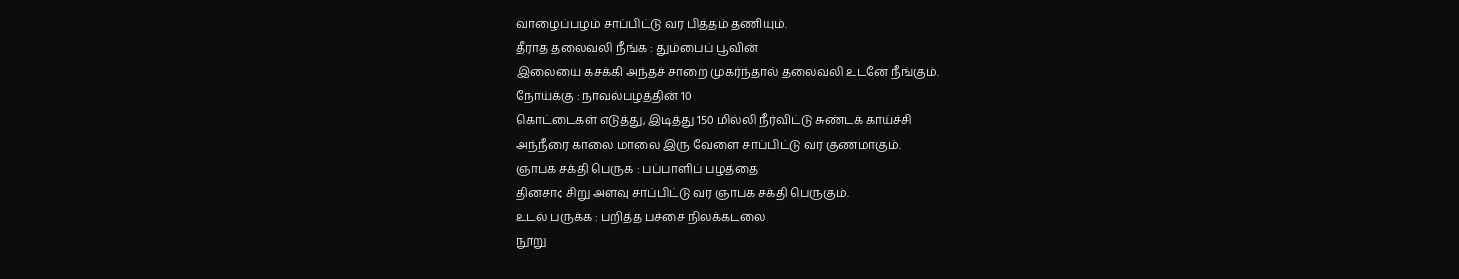வாழைப்பழம் சாப்பிட்டு வர பித்தம் தணியும்.
தீராத தலைவலி நீங்க : தும்பைப் பூவின்
இலையை கசக்கி அந்தச் சாறை முகர்ந்தால் தலைவலி உடனே நீங்கும்.
நோய்க்கு : நாவல்பழத்தின் 10
கொட்டைகள் எடுத்து, இடித்து 150 மில்லி நீர்விட்டு சுண்டக் காய்ச்சி
அந்நீரை காலை மாலை இரு வேளை சாப்பிட்டு வர குணமாகும்.
ஞாபக சக்தி பெருக : பப்பாளிப் பழத்தை
தினசா¢ சிறு அளவு சாப்பிட்டு வர ஞாபக சக்தி பெருகும்.
உடல் பருக்க : பறித்த பச்சை நிலக்கடலை
நூறு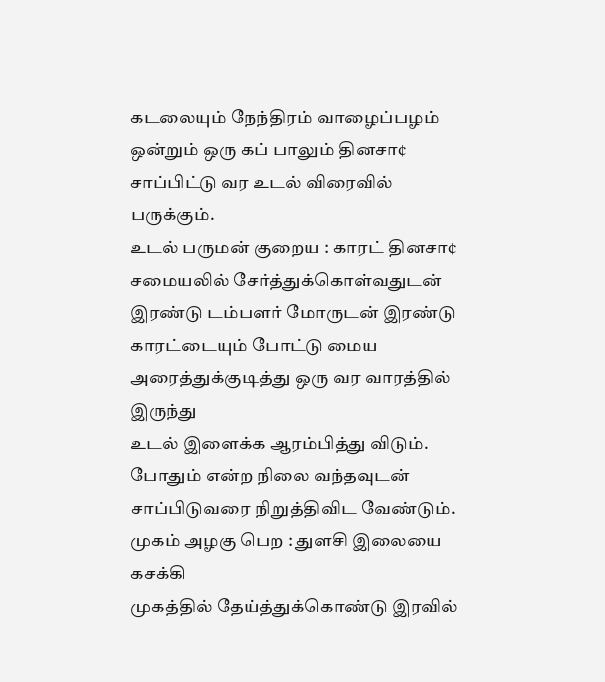கடலையும் நேந்திரம் வாழைப்பழம் ஒன்றும் ஒரு கப் பாலும் தினசா¢
சாப்பிட்டு வர உடல் விரைவில் பருக்கும்.
உடல் பருமன் குறைய : காரட் தினசா¢
சமையலில் சேர்த்துக்கொள்வதுடன் இரண்டு டம்பளர் மோருடன் இரண்டு
காரட்டையும் போட்டு மைய அரைத்துக்குடித்து ஒரு வர வாரத்தில் இருந்து
உடல் இளைக்க ஆரம்பித்து விடும். போதும் என்ற நிலை வந்தவுடன்
சாப்பிடுவரை நிறுத்திவிட வேண்டும்.
முகம் அழகு பெற : துளசி இலையை கசக்கி
முகத்தில் தேய்த்துக்கொண்டு இரவில்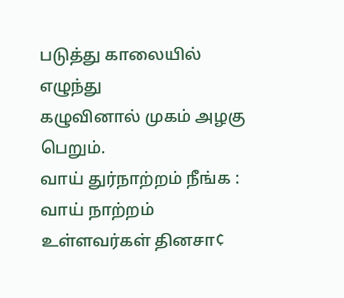படுத்து காலையில் எழுந்து
கழுவினால் முகம் அழகு பெறும்.
வாய் துர்நாற்றம் நீங்க : வாய் நாற்றம்
உள்ளவர்கள் தினசா¢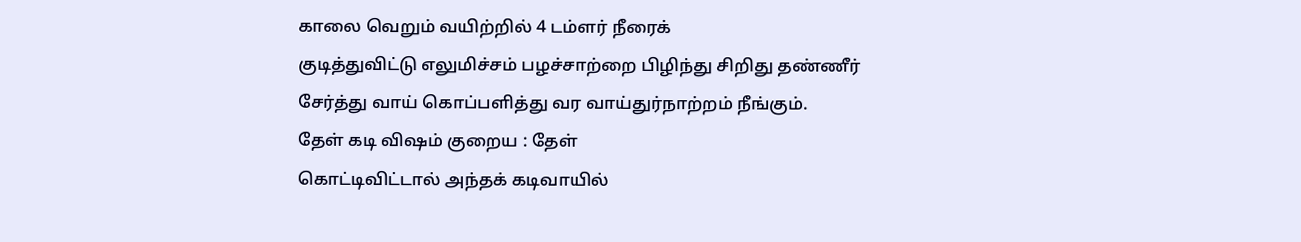காலை வெறும் வயிற்றில் 4 டம்ளர் நீரைக்
குடித்துவிட்டு எலுமிச்சம் பழச்சாற்றை பிழிந்து சிறிது தண்ணீர்
சேர்த்து வாய் கொப்பளித்து வர வாய்துர்நாற்றம் நீங்கும்.
தேள் கடி விஷம் குறைய : தேள்
கொட்டிவிட்டால் அந்தக் கடிவாயில்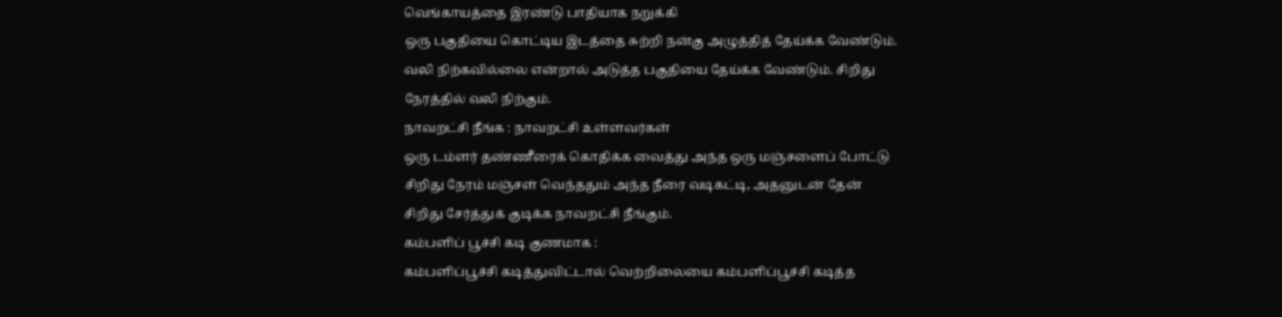வெங்காயத்தை இரண்டு பாதியாக நறுக்கி
ஒரு பகுதியை கொட்டிய இடத்தை சுற்றி நன்கு அழுத்தித் தேய்க்க வேண்டும்.
வலி நிற்கவில்லை என்றால் அடுத்த பகுதியை தேய்க்க வேண்டும். சிறிது
நேரத்தில் வலி நிற்கும்.
நாவறட்சி நீங்க : நாவறட்சி உள்ளவர்கள்
ஒரு டம்ளர் தண்ணீரைக் கொதிக்க வைத்து அந்த ஒரு மஞ்சளைப் போட்டு
சிறிது நேரம் மஞ்சள் வெந்ததும் அந்த நீரை வடிகட்டி, அதனுடன் தேன்
சிறிது சேர்த்துக் குடிக்க நாவறட்சி நீங்கும்.
கம்பளிப் பூச்சி கடி குணமாக :
கம்பளிப்பூச்சி கடித்துவிட்டால் வெற்றிலையை கம்பளிப்பூச்சி கடித்த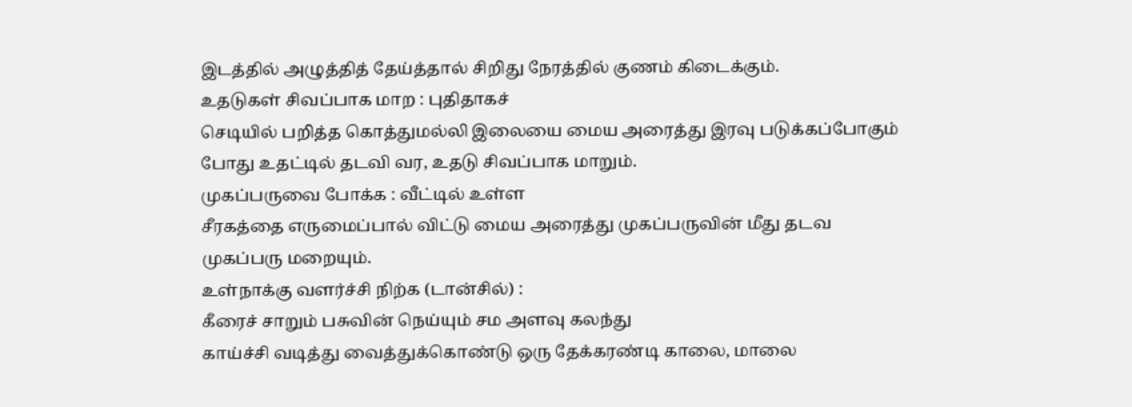இடத்தில் அழுத்தித் தேய்த்தால் சிறிது நேரத்தில் குணம் கிடைக்கும்.
உதடுகள் சிவப்பாக மாற : புதிதாகச்
செடியில் பறித்த கொத்துமல்லி இலையை மைய அரைத்து இரவு படுக்கப்போகும்
போது உதட்டில் தடவி வர, உதடு சிவப்பாக மாறும்.
முகப்பருவை போக்க : வீட்டில் உள்ள
சீரகத்தை எருமைப்பால் விட்டு மைய அரைத்து முகப்பருவின் மீது தடவ
முகப்பரு மறையும்.
உள்நாக்கு வளர்ச்சி நிற்க (டான்சில்) :
கீரைச் சாறும் பசுவின் நெய்யும் சம அளவு கலந்து
காய்ச்சி வடித்து வைத்துக்கொண்டு ஒரு தேக்கரண்டி காலை, மாலை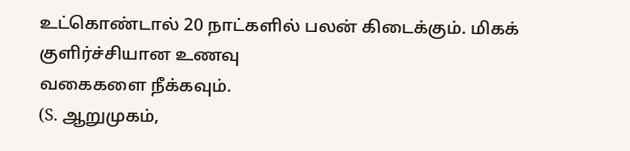உட்கொண்டால் 20 நாட்களில் பலன் கிடைக்கும். மிகக் குளிர்ச்சியான உணவு
வகைகளை நீக்கவும்.
(S. ஆறுமுகம்,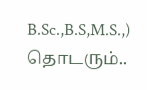B.Sc.,B.S,M.S.,)
தொடரும்..